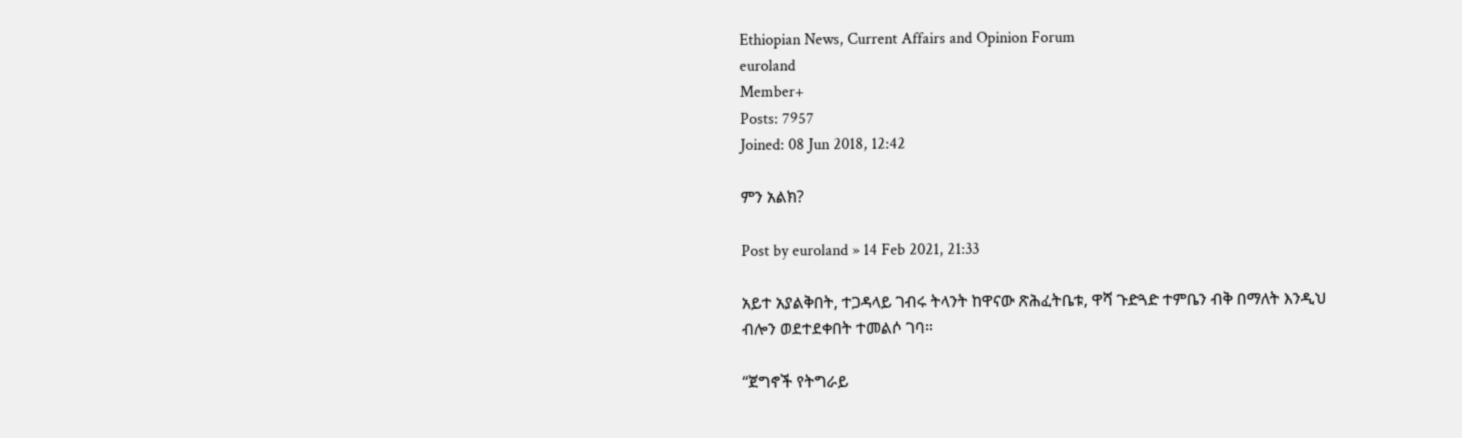Ethiopian News, Current Affairs and Opinion Forum
euroland
Member+
Posts: 7957
Joined: 08 Jun 2018, 12:42

ምን አልክ?

Post by euroland » 14 Feb 2021, 21:33

አይተ አያልቅበት, ተጋዳላይ ገብሩ ትላንት ከዋናው ጽሕፈትቤቱ, ዋሻ ጉድጓድ ተምቤን ብቅ በማለት እንዲህ ብሎን ወደተደቀበት ተመልሶ ገባ።

“ጀግኖች የትግራይ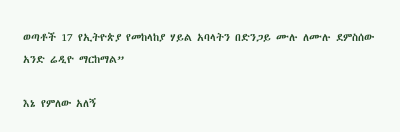ወጣቶች 17 የኢትዮጵያ የመከላከያ ሃይል አባላትን በድንጋይ ሙሉ ለሙሉ ደምስሰው አንድ ሬዲዮ ማርከማል”

እኔ የምለው አለኝ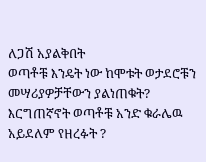ለጋሽ አያልቅበት
ወጣቶቹ እንዴት ነው ከሞቱት ወታደሮቹን መሣሪያዎቻቸውን ያልነጠቁት? እርግጠኛኖት ወጣቶቹ አንድ ቁራሌዉ አይደለም የዘረፉት ?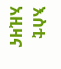እስቲ አዚዛና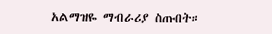አልማዝዬ ማብራሪያ ስጡበት።